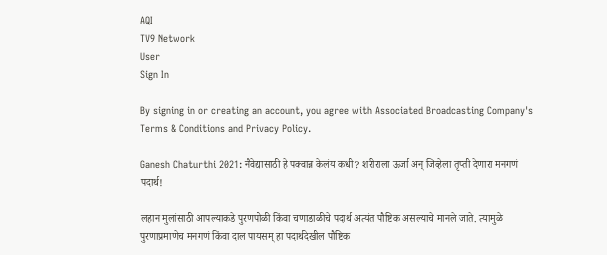AQI
TV9 Network
User
Sign In

By signing in or creating an account, you agree with Associated Broadcasting Company's Terms & Conditions and Privacy Policy.

Ganesh Chaturthi 2021: नैवेद्यासाठी हे पक्वान्न केलंय कधी? शरीराला ऊर्जा अन् जिव्हेला तृप्ती देणारा मनगणं पदार्थ!

लहान मुलांसाठी आपल्याकडे पुरणपोळी किंवा चणाडाळीचे पदार्थ अत्यंत पौष्टिक असल्याचे मानले जाते. त्यामुळे पुरणाप्रमाणेच मनगणं किंवा दाल पायसम् हा पदार्थदेखील पौष्टिक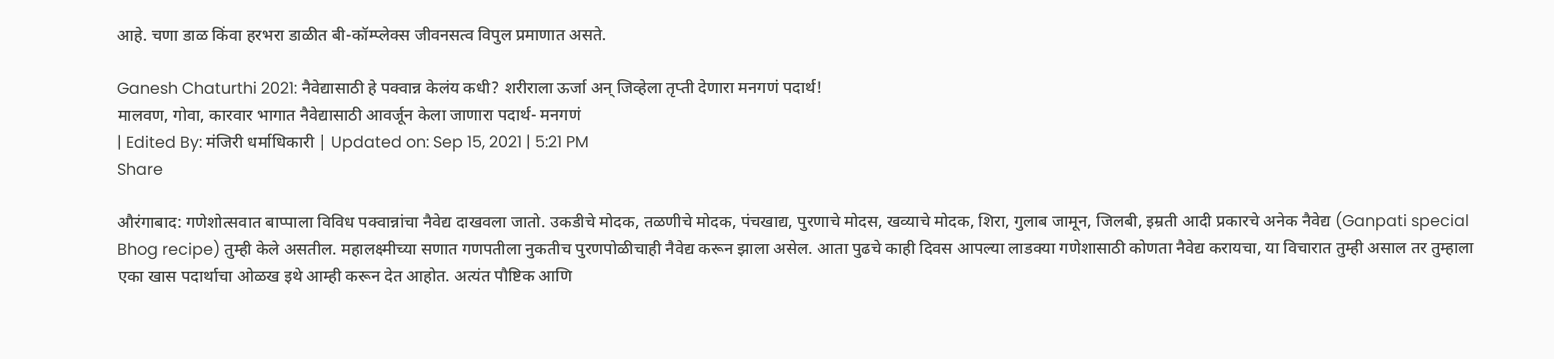आहे. चणा डाळ किंवा हरभरा डाळीत बी-कॉम्प्लेक्स जीवनसत्व विपुल प्रमाणात असते.

Ganesh Chaturthi 2021: नैवेद्यासाठी हे पक्वान्न केलंय कधी? शरीराला ऊर्जा अन् जिव्हेला तृप्ती देणारा मनगणं पदार्थ!
मालवण, गोवा, कारवार भागात नैवेद्यासाठी आवर्जून केला जाणारा पदार्थ- मनगणं
| Edited By: मंजिरी धर्माधिकारी | Updated on: Sep 15, 2021 | 5:21 PM
Share

औरंगाबाद: गणेशोत्सवात बाप्पाला विविध पक्वान्नांचा नैवेद्य दाखवला जातो. उकडीचे मोदक, तळणीचे मोदक, पंचखाद्य, पुरणाचे मोदस, खव्याचे मोदक, शिरा, गुलाब जामून, जिलबी, इम्रती आदी प्रकारचे अनेक नैवेद्य (Ganpati special Bhog recipe) तुम्ही केले असतील. महालक्ष्मीच्या सणात गणपतीला नुकतीच पुरणपोळीचाही नैवेद्य करून झाला असेल. आता पुढचे काही दिवस आपल्या लाडक्या गणेशासाठी कोणता नैवेद्य करायचा, या विचारात तुम्ही असाल तर तुम्हाला एका खास पदार्थाचा ओळख इथे आम्ही करून देत आहोत. अत्यंत पौष्टिक आणि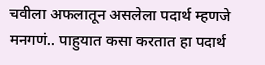चवीला अफलातून असलेला पदार्थ म्हणजे मनगणं.. पाहुयात कसा करतात हा पदार्थ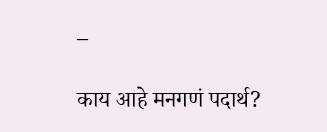–

काय आहे मनगणं पदार्थ?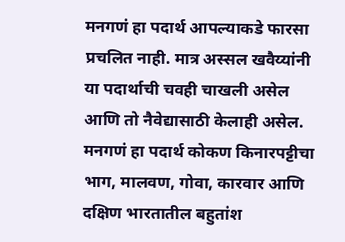मनगणं हा पदार्थ आपल्याकडे फारसा प्रचलित नाही. मात्र अस्सल खवैय्यांनी या पदार्थाची चवही चाखली असेल आणि तो नैवेद्यासाठी केलाही असेल. मनगणं हा पदार्थ कोकण किनारपट्टीचा भाग, मालवण, गोवा, कारवार आणि दक्षिण भारतातील बहुतांश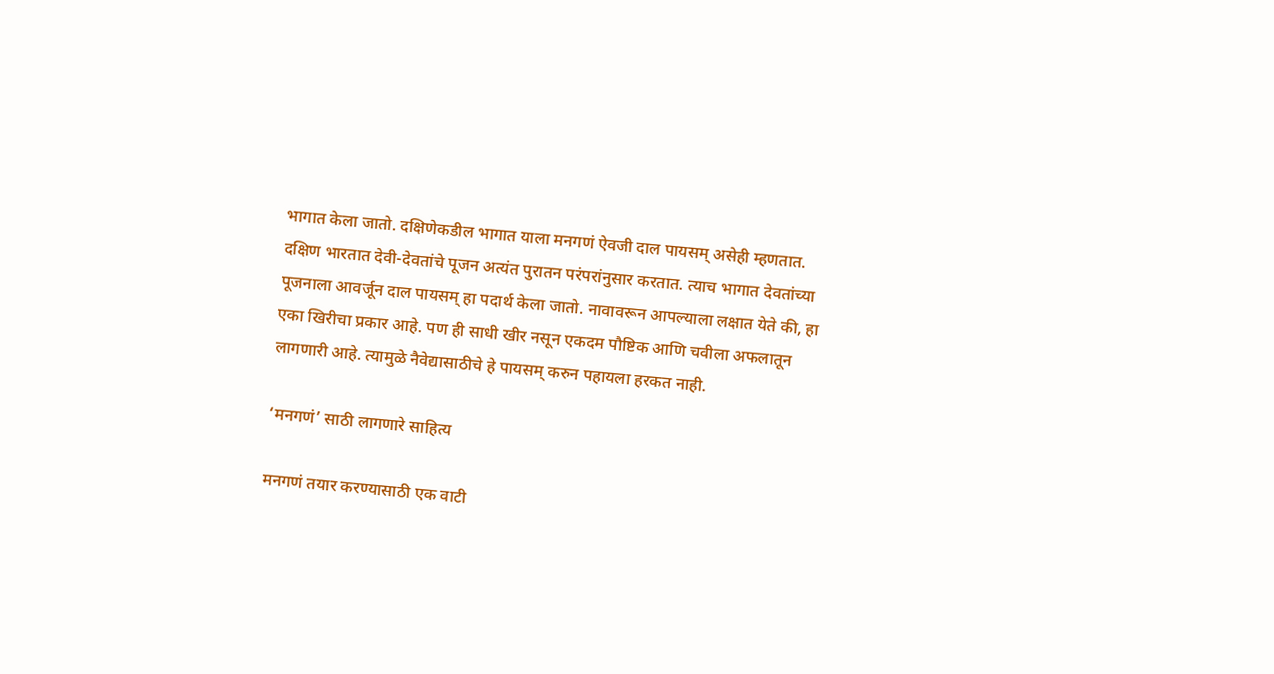भागात केला जातो. दक्षिणेकडील भागात याला मनगणं ऐवजी दाल पायसम् असेही म्हणतात. दक्षिण भारतात देवी-देवतांचे पूजन अत्यंत पुरातन परंपरांनुसार करतात. त्याच भागात देवतांच्या पूजनाला आवर्जून दाल पायसम् हा पदार्थ केला जातो. नावावरून आपल्याला लक्षात येते की, हा एका खिरीचा प्रकार आहे. पण ही साधी खीर नसून एकदम पौष्टिक आणि चवीला अफलातून लागणारी आहे. त्यामुळे नैवेद्यासाठीचे हे पायसम् करुन पहायला हरकत नाही.

‘मनगणं’ साठी लागणारे साहित्य

मनगणं तयार करण्यासाठी एक वाटी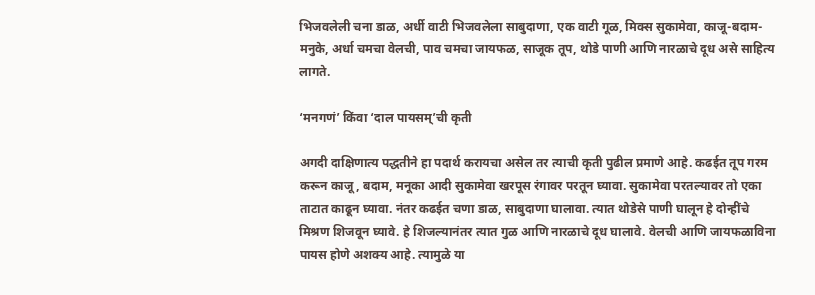भिजवलेली चना डाळ, अर्धी वाटी भिजवलेला साबुदाणा, एक वाटी गूळ, मिक्स सुकामेवा, काजू-बदाम-मनुके, अर्धा चमचा वेलची, पाव चमचा जायफळ, साजूक तूप, थोडे पाणी आणि नारळाचे दूध असे साहित्य लागते.

‘मनगणं’ किंवा ‘दाल पायसम्’ची कृती

अगदी दाक्षिणात्य पद्धतीने हा पदार्थ करायचा असेल तर त्याची कृती पुढील प्रमाणे आहे. कढईत तूप गरम करून काजू, बदाम, मनूका आदी सुकामेवा खरपूस रंगावर परतून घ्यावा. सुकामेवा परतल्यावर तो एका ताटात काढून घ्यावा. नंतर कढईत चणा डाळ, साबुदाणा घालावा. त्यात थोडेसे पाणी घालून हे दोन्हींचे मिश्रण शिजवून घ्यावे. हे शिजल्यानंतर त्यात गुळ आणि नारळाचे दूध घालावे. वेलची आणि जायफळाविना पायस होणे अशक्य आहे. त्यामुळे या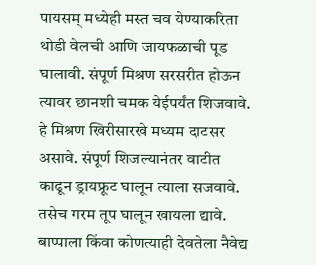पायसम् मध्येही मस्त चव येण्याकरिता थोडी वेलची आणि जायफळाची पूड घालावी. संपूर्ण मिश्रण सरसरीत होऊन त्यावर छानशी चमक येईपर्यंत शिजवावे. हे मिश्रण खिरीसारखे मध्यम दाटसर असावे. संपूर्ण शिजल्यानंतर वाटीत काढून ड्रायफ्रूट घालून त्याला सजवावे. तसेच गरम तूप घालून खायला द्यावे. बाप्पाला किंवा कोणत्याही देवतेला नैवेद्य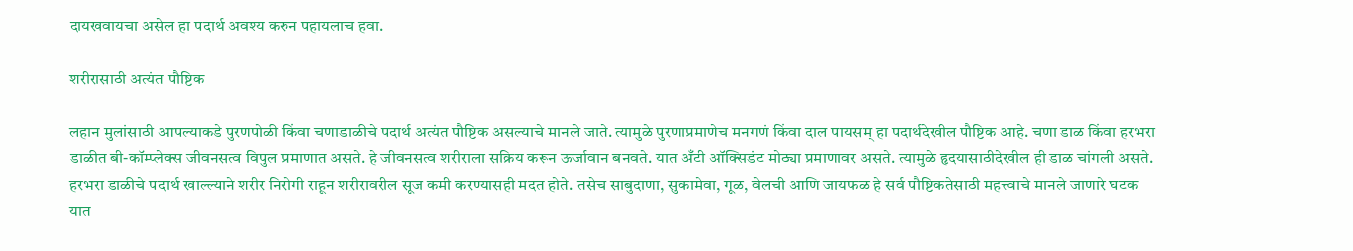दायखवायचा असेल हा पदार्थ अवश्य करुन पहायलाच हवा.

शरीरासाठी अत्यंत पौष्टिक

लहान मुलांसाठी आपल्याकडे पुरणपोळी किंवा चणाडाळीचे पदार्थ अत्यंत पौष्टिक असल्याचे मानले जाते. त्यामुळे पुरणाप्रमाणेच मनगणं किंवा दाल पायसम् हा पदार्थदेखील पौष्टिक आहे. चणा डाळ किंवा हरभरा डाळीत बी-कॉम्प्लेक्स जीवनसत्व विपुल प्रमाणात असते. हे जीवनसत्व शरीराला सक्रिय करून ऊर्जावान बनवते. यात अँटी ऑक्सिडंट मोठ्या प्रमाणावर असते. त्यामुळे हृदयासाठीदेखील ही डाळ चांगली असते. हरभरा डाळीचे पदार्थ खाल्ल्याने शरीर निरोगी राहून शरीरावरील सूज कमी करण्यासही मदत होते. तसेच साबुदाणा, सुकामेवा, गूळ, वेलची आणि जायफळ हे सर्व पौष्टिकतेसाठी महत्त्वाचे मानले जाणारे घटक यात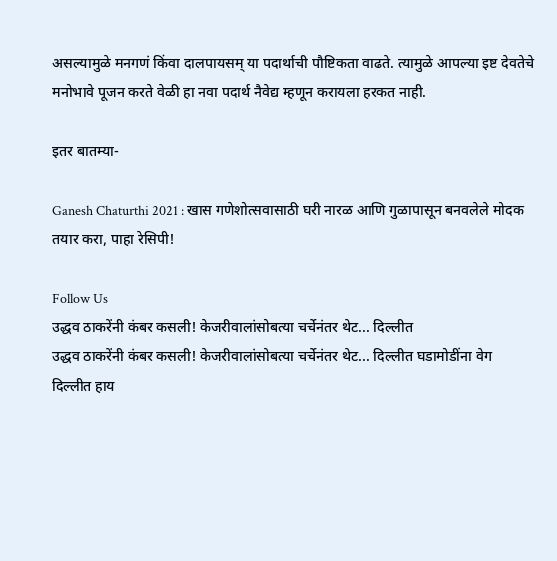असल्यामुळे मनगणं किंवा दालपायसम् या पदार्थाची पौष्टिकता वाढते. त्यामुळे आपल्या इष्ट देवतेचे मनोभावे पूजन करते वेळी हा नवा पदार्थ नैवेद्य म्हणून करायला हरकत नाही.

इतर बातम्या-

Ganesh Chaturthi 2021 : खास गणेशोत्सवासाठी घरी नारळ आणि गुळापासून बनवलेले मोदक तयार करा, पाहा रेसिपी!

Follow Us
उद्धव ठाकरेंनी कंबर कसली! केजरीवालांसोबत्या चर्चेनंतर थेट... दिल्लीत
उद्धव ठाकरेंनी कंबर कसली! केजरीवालांसोबत्या चर्चेनंतर थेट... दिल्लीत घडामोडींना वेग
दिल्लीत हाय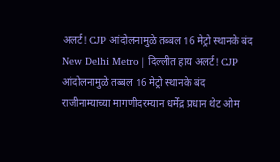अलर्ट! CJP आंदोलनामुळे तब्बल 16 मेट्रो स्थानके बंद
New Delhi Metro | दिल्लीत हाय अलर्ट! CJP आंदोलनामुळे तब्बल 16 मेट्रो स्थानके बंद
राजीनाम्याच्या मागणीदरम्यान धर्मेंद्र प्रधान थेट ओम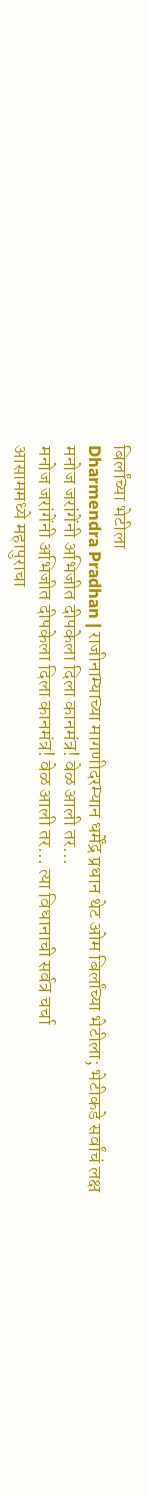बिर्लांच्या भेटीला
Dharmendra Pradhan | राजीनाम्याच्या मागणीदरम्यान धर्मेंद्र प्रधान थेट ओम बिर्लांच्या भेटीला; भेटीकडे सर्वांचं लक्ष
मनोज जरांगेंनी अभिजीत दीपकेला दिला कानमंत्र! वेळ आली तर...
मनोज जरांगेंनी अभिजीत दीपकेला दिला कानमंत्र! वेळ आली तर... त्या विधानाची सर्वत्र चर्चा
आसाममध्ये महापुराचा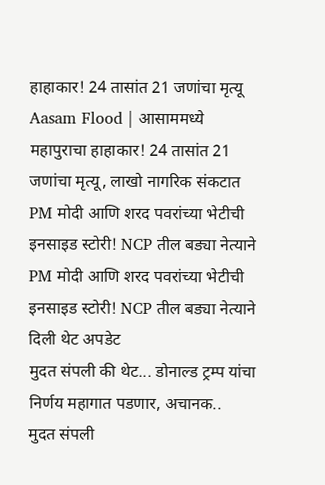हाहाकार! 24 तासांत 21 जणांचा मृत्यू
Aasam Flood | आसाममध्ये महापुराचा हाहाकार! 24 तासांत 21 जणांचा मृत्यू, लाखो नागरिक संकटात
PM मोदी आणि शरद पवरांच्या भेटीची इनसाइड स्टोरी! NCP तील बड्या नेत्याने
PM मोदी आणि शरद पवरांच्या भेटीची इनसाइड स्टोरी! NCP तील बड्या नेत्याने दिली थेट अपडेट
मुदत संपली की थेट... डोनाल्ड ट्रम्प यांचा निर्णय महागात पडणार, अचानक..
मुदत संपली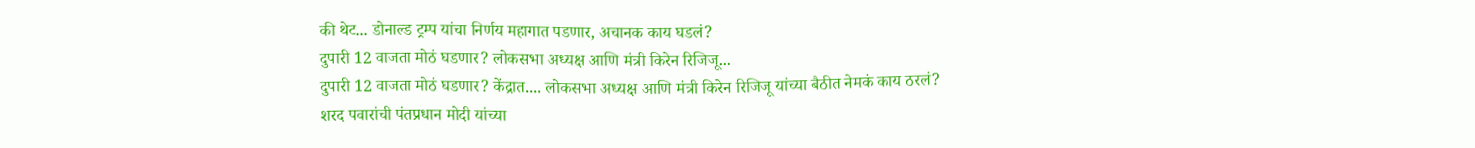की थेट... डोनाल्ड ट्रम्प यांचा निर्णय महागात पडणार, अचानक काय घडलं?
दुपारी 12 वाजता मोठं घडणार? लोकसभा अध्यक्ष आणि मंत्री किरेन रिजिजू...
दुपारी 12 वाजता मोठं घडणार? केंद्रात.... लोकसभा अध्यक्ष आणि मंत्री किरेन रिजिजू यांच्या बैठीत नेमकं काय ठरलं?
शरद पवारांची पंतप्रधान मोदी यांच्या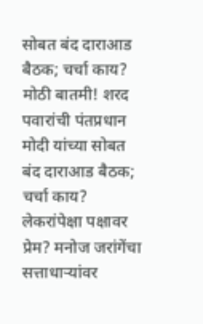सोबत बंद दाराआड बैठक; चर्चा काय?
मोठी बातमी! शरद पवारांची पंतप्रधान मोदी यांच्या सोबत बंद दाराआड बैठक; चर्चा काय?
लेकरांपेक्षा पक्षावर प्रेम? मनोज जरांगेंचा सत्ताधाऱ्यांवर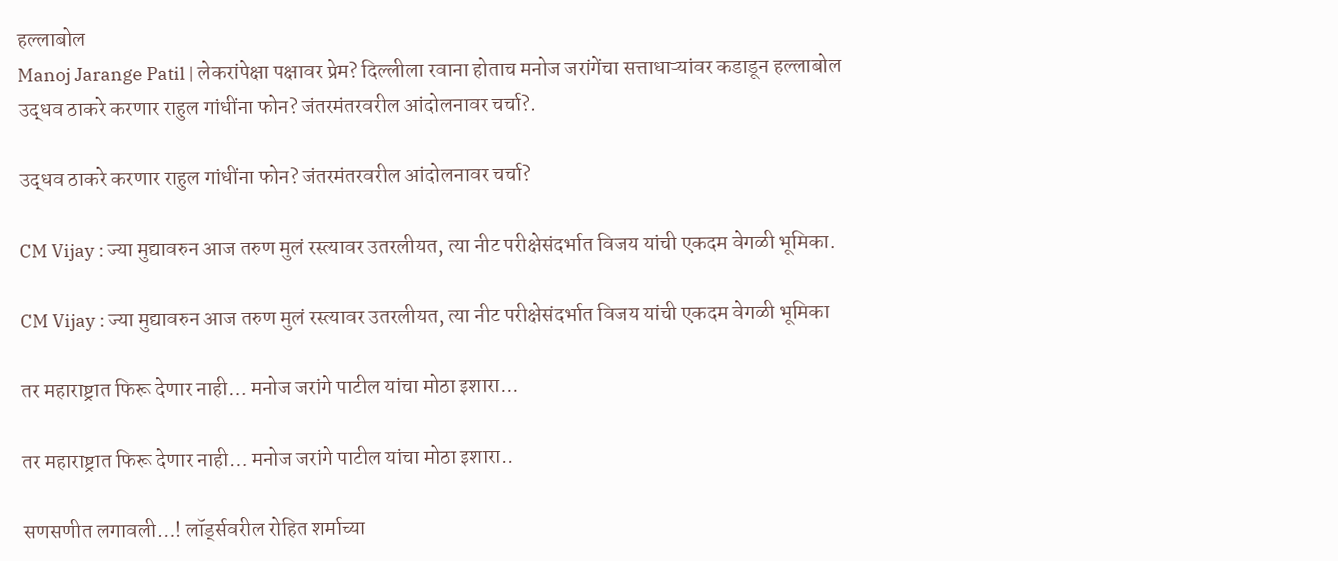हल्लाबोल
Manoj Jarange Patil | लेकरांपेक्षा पक्षावर प्रेम? दिल्लीला रवाना होताच मनोज जरांगेंचा सत्ताधाऱ्यांवर कडाडून हल्लाबोल
उद्धव ठाकरे करणार राहुल गांधींना फोन? जंतरमंतरवरील आंदोलनावर चर्चा?.

उद्धव ठाकरे करणार राहुल गांधींना फोन? जंतरमंतरवरील आंदोलनावर चर्चा?

CM Vijay : ज्या मुद्यावरुन आज तरुण मुलं रस्त्यावर उतरलीयत, त्या नीट परीक्षेसंदर्भात विजय यांची एकदम वेगळी भूमिका.

CM Vijay : ज्या मुद्यावरुन आज तरुण मुलं रस्त्यावर उतरलीयत, त्या नीट परीक्षेसंदर्भात विजय यांची एकदम वेगळी भूमिका

तर महाराष्ट्रात फिरू देणार नाही… मनोज जरांगे पाटील यांचा मोठा इशारा...

तर महाराष्ट्रात फिरू देणार नाही… मनोज जरांगे पाटील यांचा मोठा इशारा..

सणसणीत लगावली…! लॉर्ड्सवरील रोहित शर्माच्या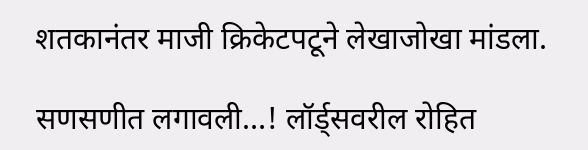शतकानंतर माजी क्रिकेटपटूने लेखाजोखा मांडला.

सणसणीत लगावली…! लॉर्ड्सवरील रोहित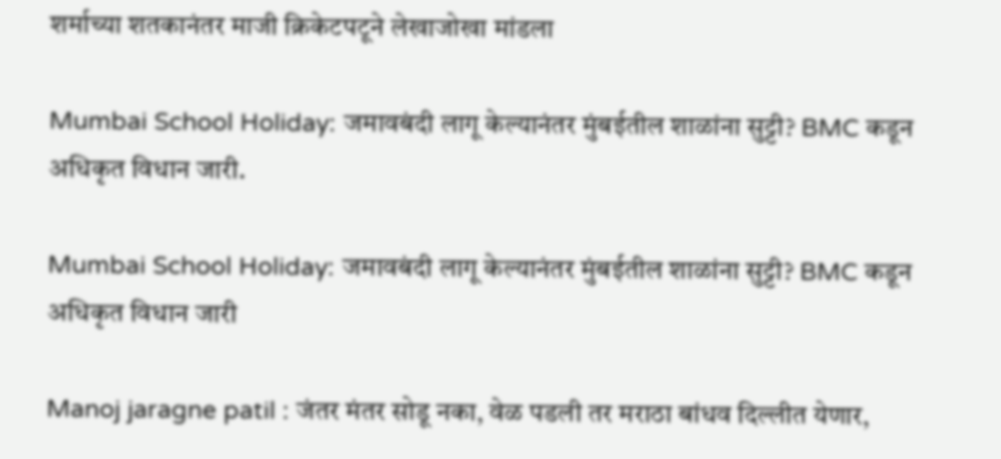शर्माच्या शतकानंतर माजी क्रिकेटपटूने लेखाजोखा मांडला

Mumbai School Holiday: जमावबंदी लागू केल्यानंतर मुंबईतील शाळांना सुट्टी? BMC कडून अधिकृत विधान जारी.

Mumbai School Holiday: जमावबंदी लागू केल्यानंतर मुंबईतील शाळांना सुट्टी? BMC कडून अधिकृत विधान जारी

Manoj jaragne patil : जंतर मंतर सोडू नका, वेळ पडली तर मराठा बांधव दिल्लीत येणार,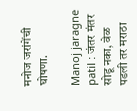मनोज जरांगेंची घोषणा.

Manoj jaragne patil : जंतर मंतर सोडू नका, वेळ पडली तर मराठा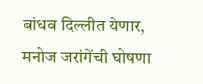बांधव दिल्लीत येणार, मनोज जरांगेंची घोषणा